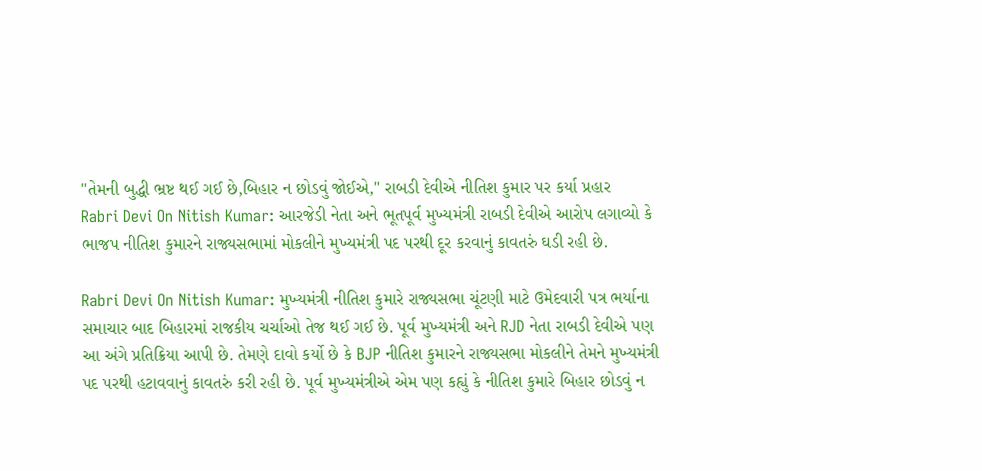"તેમની બુદ્ધી ભ્રષ્ટ થઈ ગઈ છે,બિહાર ન છોડવું જોઈએ," રાબડી દેવીએ નીતિશ કુમાર પર કર્યા પ્રહાર
Rabri Devi On Nitish Kumar: આરજેડી નેતા અને ભૂતપૂર્વ મુખ્યમંત્રી રાબડી દેવીએ આરોપ લગાવ્યો કે ભાજપ નીતિશ કુમારને રાજ્યસભામાં મોકલીને મુખ્યમંત્રી પદ પરથી દૂર કરવાનું કાવતરું ઘડી રહી છે.

Rabri Devi On Nitish Kumar: મુખ્યમંત્રી નીતિશ કુમારે રાજ્યસભા ચૂંટણી માટે ઉમેદવારી પત્ર ભર્યાના સમાચાર બાદ બિહારમાં રાજકીય ચર્ચાઓ તેજ થઈ ગઈ છે. પૂર્વ મુખ્યમંત્રી અને RJD નેતા રાબડી દેવીએ પણ આ અંગે પ્રતિક્રિયા આપી છે. તેમણે દાવો કર્યો છે કે BJP નીતિશ કુમારને રાજ્યસભા મોકલીને તેમને મુખ્યમંત્રી પદ પરથી હટાવવાનું કાવતરું કરી રહી છે. પૂર્વ મુખ્યમંત્રીએ એમ પણ કહ્યું કે નીતિશ કુમારે બિહાર છોડવું ન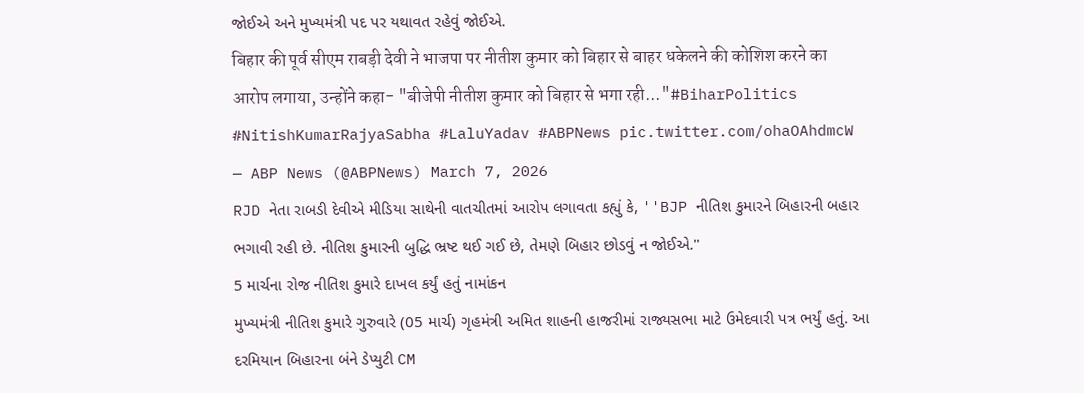જોઈએ અને મુખ્યમંત્રી પદ પર યથાવત રહેવું જોઈએ.
बिहार की पूर्व सीएम राबड़ी देवी ने भाजपा पर नीतीश कुमार को बिहार से बाहर धकेलने की कोशिश करने का आरोप लगाया, उन्होंने कहा- "बीजेपी नीतीश कुमार को बिहार से भगा रही..."#BiharPolitics #NitishKumarRajyaSabha #LaluYadav #ABPNews pic.twitter.com/ohaOAhdmcW
— ABP News (@ABPNews) March 7, 2026
RJD નેતા રાબડી દેવીએ મીડિયા સાથેની વાતચીતમાં આરોપ લગાવતા કહ્યું કે, ''BJP નીતિશ કુમારને બિહારની બહાર ભગાવી રહી છે. નીતિશ કુમારની બુદ્ધિ ભ્રષ્ટ થઈ ગઈ છે, તેમણે બિહાર છોડવું ન જોઈએ.''
5 માર્ચના રોજ નીતિશ કુમારે દાખલ કર્યું હતું નામાંકન
મુખ્યમંત્રી નીતિશ કુમારે ગુરુવારે (05 માર્ચ) ગૃહમંત્રી અમિત શાહની હાજરીમાં રાજ્યસભા માટે ઉમેદવારી પત્ર ભર્યું હતું. આ દરમિયાન બિહારના બંને ડેપ્યુટી CM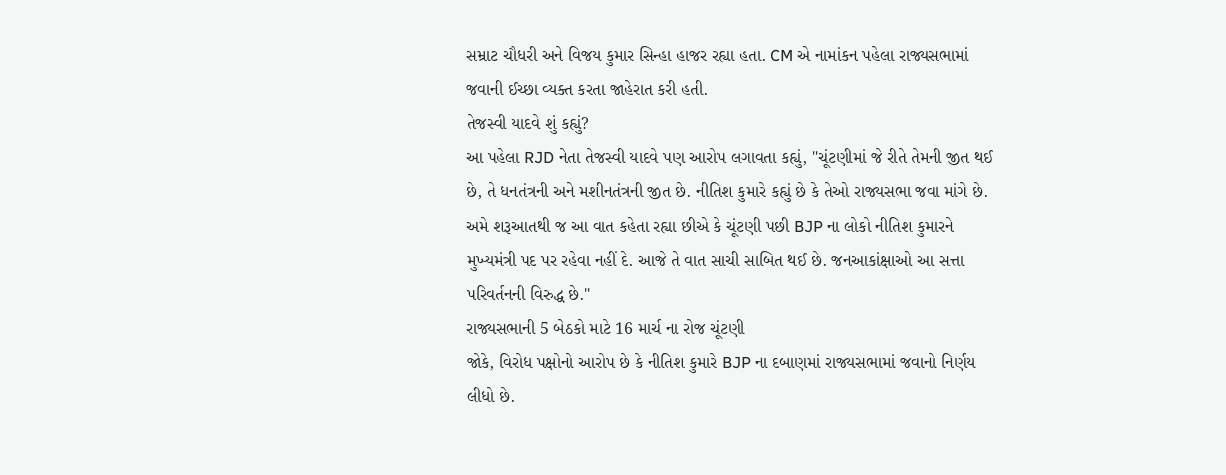સમ્રાટ ચૌધરી અને વિજય કુમાર સિન્હા હાજર રહ્યા હતા. CM એ નામાંકન પહેલા રાજ્યસભામાં જવાની ઈચ્છા વ્યક્ત કરતા જાહેરાત કરી હતી.
તેજસ્વી યાદવે શું કહ્યું?
આ પહેલા RJD નેતા તેજસ્વી યાદવે પણ આરોપ લગાવતા કહ્યું, "ચૂંટણીમાં જે રીતે તેમની જીત થઈ છે, તે ધનતંત્રની અને મશીનતંત્રની જીત છે. નીતિશ કુમારે કહ્યું છે કે તેઓ રાજ્યસભા જવા માંગે છે. અમે શરૂઆતથી જ આ વાત કહેતા રહ્યા છીએ કે ચૂંટણી પછી BJP ના લોકો નીતિશ કુમારને મુખ્યમંત્રી પદ પર રહેવા નહીં દે. આજે તે વાત સાચી સાબિત થઈ છે. જનઆકાંક્ષાઓ આ સત્તા પરિવર્તનની વિરુદ્ધ છે.''
રાજ્યસભાની 5 બેઠકો માટે 16 માર્ચ ના રોજ ચૂંટણી
જોકે, વિરોધ પક્ષોનો આરોપ છે કે નીતિશ કુમારે BJP ના દબાણમાં રાજ્યસભામાં જવાનો નિર્ણય લીધો છે.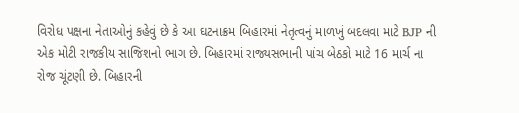વિરોધ પક્ષના નેતાઓનું કહેવું છે કે આ ઘટનાક્રમ બિહારમાં નેતૃત્વનું માળખું બદલવા માટે BJP ની એક મોટી રાજકીય સાજિશનો ભાગ છે. બિહારમાં રાજ્યસભાની પાંચ બેઠકો માટે 16 માર્ચ ના રોજ ચૂંટણી છે. બિહારની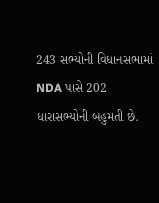243 સભ્યોની વિધાનસભામાં NDA પાસે 202 ધારાસભ્યોની બહુમતી છે.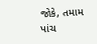જોકે, તમામ પાંચ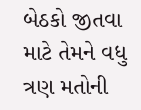બેઠકો જીતવા માટે તેમને વધુ ત્રણ મતોની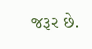જરૂર છે.